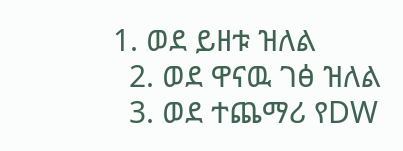1. ወደ ይዘቱ ዝለል
  2. ወደ ዋናዉ ገፅ ዝለል
  3. ወደ ተጨማሪ የDW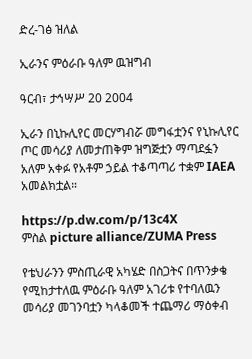ድረ-ገፅ ዝለል

ኢራንና ምዕራቡ ዓለም ዉዝግብ

ዓርብ፣ ታኅሣሥ 20 2004

ኢራን በኒኩሊየር መርሃግብሯ መግፋቷንና የኒኩሊየር ጦር መሳሪያ ለመታጠቅም ዝግጅቷን ማጣደፏን አለም አቀፉ የአቶም ኃይል ተቆጣጣሪ ተቋም IAEA አመልክቷል።

https://p.dw.com/p/13c4X
ምስል picture alliance/ZUMA Press

የቴህራንን ምስጢራዊ አካሄድ በስጋትና በጥንቃቄ የሚከታተለዉ ምዕራቡ ዓለም አገሪቱ የተባለዉን መሳሪያ መገንባቷን ካላቆመች ተጨማሪ ማዕቀብ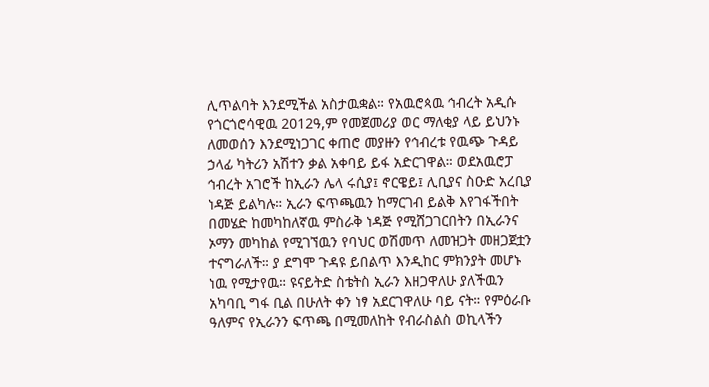ሊጥልባት እንደሚችል አስታዉቋል። የአዉሮጳዉ ኅብረት አዲሱ የጎርጎሮሳዊዉ 2012ዓ,ም የመጀመሪያ ወር ማለቂያ ላይ ይህንኑ ለመወሰን እንደሚነጋገር ቀጠሮ መያዙን የኅብረቱ የዉጭ ጉዳይ ኃላፊ ካትሪን አሽተን ቃል አቀባይ ይፋ አድርገዋል። ወደአዉሮፓ ኅብረት አገሮች ከኢራን ሌላ ሩሲያ፤ ኖርዌይ፤ ሊቢያና ስዑድ አረቢያ ነዳጅ ይልካሉ። ኢራን ፍጥጫዉን ከማርገብ ይልቅ እየገፋችበት በመሄድ ከመካከለኛዉ ምስራቅ ነዳጅ የሚሸጋገርበትን በኢራንና ኦማን መካከል የሚገኘዉን የባህር ወሽመጥ ለመዝጋት መዘጋጀቷን ተናግራለች። ያ ደግሞ ጉዳዩ ይበልጥ እንዲከር ምክንያት መሆኑ ነዉ የሚታየዉ። ዩናይትድ ስቴትስ ኢራን እዘጋዋለሁ ያለችዉን አካባቢ ግፋ ቢል በሁለት ቀን ነፃ አደርገዋለሁ ባይ ናት። የምዕራቡ ዓለምና የኢራንን ፍጥጫ በሚመለከት የብራስልስ ወኪላችን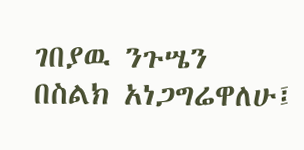ገበያዉ ንጉሤን በስልክ አነጋግሬዋለሁ፤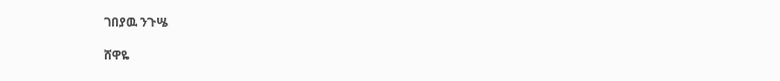ገበያዉ ንጉሤ

ሸዋዬ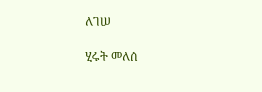ለገሠ

ሂሩት መለሰ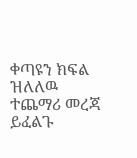ቀጣዩን ክፍል ዝለለዉ ተጨማሪ መረጃ ይፈልጉ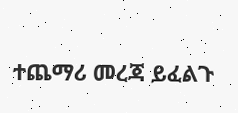ተጨማሪ መረጃ ይፈልጉ